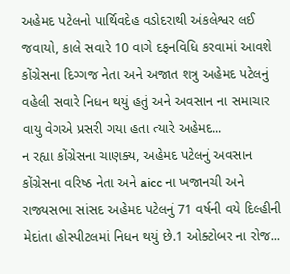અહેમદ પટેલનો પાર્થિવદેહ વડોદરાથી અંકલેશ્વર લઈ જવાયો, કાલે સવારે 10 વાગે દફનવિધિ કરવામાં આવશે
કોંગ્રેસના દિગ્ગજ નેતા અને અજાત શત્રુ અહેમદ પટેલનું વહેલી સવારે નિધન થયું હતું અને અવસાન ના સમાચાર વાયુ વેગએ પ્રસરી ગયા હતા ત્યારે અહેમદ...
ન રહ્યા કોંગ્રેસના ચાણક્ય, અહેમદ પટેલનું અવસાન
કોંગ્રેસના વરિષ્ઠ નેતા અને aicc ના ખજાનચી અને રાજ્યસભા સાંસદ અહેમદ પટેલનું 71 વર્ષની વયે દિલ્હીની મેદાંતા હોસ્પીટલમાં નિધન થયું છે.1 ઓક્ટોબર ના રોજ...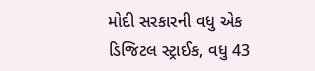મોદી સરકારની વધુ એક ડિજિટલ સ્ટ્રાઈક, વધુ 43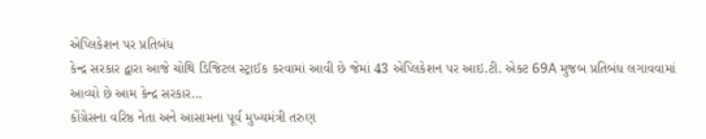એપ્લિકેશન પર પ્રતિબંધ
કેન્દ્ર સરકાર દ્વારા આજે ચોથિ ડિજિટલ સ્ટ્રાઈક કરવામાં આવી છે જેમાં 43 એપ્લિકેશન પર આઇ.ટી. એક્ટ 69A મુજબ પ્રતિબંધ લગાવવામાં આવ્યો છે આમ કેન્દ્ર સરકાર...
કોંગ્રેસના વરિષ્ઠ નેતા અને આસામના પૂર્વ મુખ્યમંત્રી તરુણ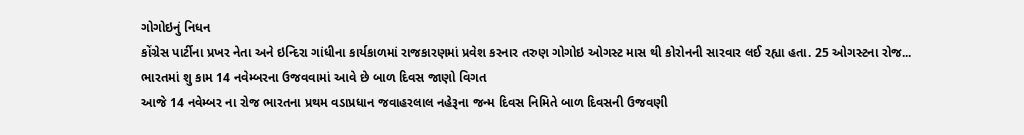ગોગોઇનું નિધન
કોંગ્રેસ પાર્ટીના પ્રખર નેતા અને ઇન્દિરા ગાંધીના કાર્યકાળમાં રાજકારણમાં પ્રવેશ કરનાર તરુણ ગોગોઇ ઓગસ્ટ માસ થી કોરોનની સારવાર લઈ રહ્યા હતા. 25 ઓગસ્ટના રોજ...
ભારતમાં શુ કામ 14 નવેમ્બરના ઉજવવામાં આવે છે બાળ દિવસ જાણો વિગત
આજે 14 નવેમ્બર ના રોજ ભારતના પ્રથમ વડાપ્રધાન જવાહરલાલ નહેરૂના જન્મ દિવસ નિમિતે બાળ દિવસની ઉજવણી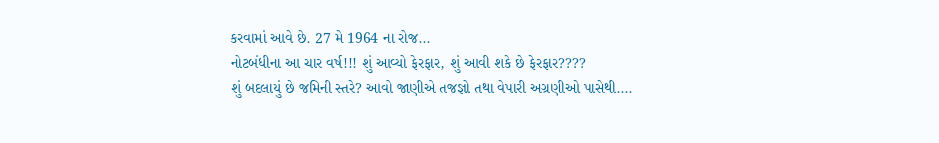કરવામાં આવે છે. 27 મે 1964 ના રોજ...
નોટબંધીના આ ચાર વર્ષ!!! શું આવ્યો ફેરફાર, શું આવી શકે છે ફેરફાર????
શું બદલાયું છે જમિની સ્તરે? આવો જાણીએ તજજ્ઞો તથા વેપારી અગ્રણીઓ પાસેથી....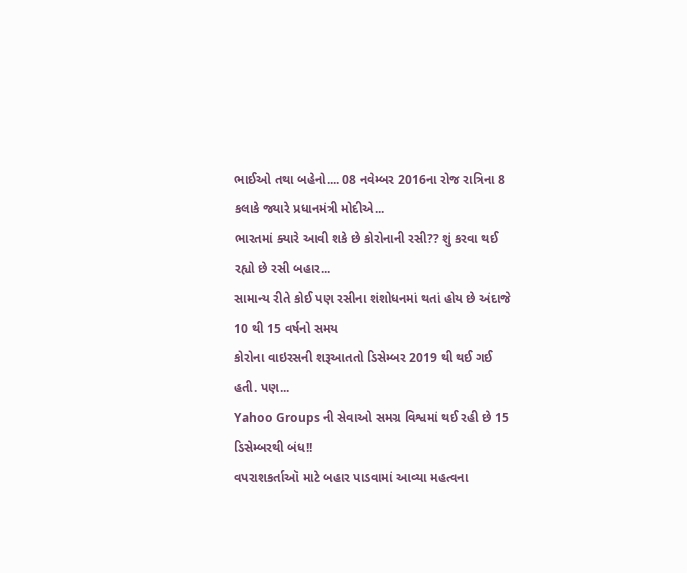ભાઈઓ તથા બહેનો.... 08 નવેમ્બર 2016ના રોજ રાત્રિના 8 કલાકે જ્યારે પ્રધાનમંત્રી મોદીએ...
ભારતમાં ક્યારે આવી શકે છે કોરોનાની રસી?? શું કરવા થઈ રહ્યો છે રસી બહાર...
સામાન્ય રીતે કોઈ પણ રસીના શંશોધનમાં થતાં હોય છે અંદાજે 10 થી 15 વર્ષનો સમય
કોરોના વાઇરસની શરૂઆતતો ડિસેમ્બર 2019 થી થઈ ગઈ હતી. પણ...
Yahoo Groups ની સેવાઓ સમગ્ર વિશ્વમાં થઈ રહી છે 15 ડિસેમ્બરથી બંધ!!
વપરાશકર્તાઑ માટે બહાર પાડવામાં આવ્યા મહત્વના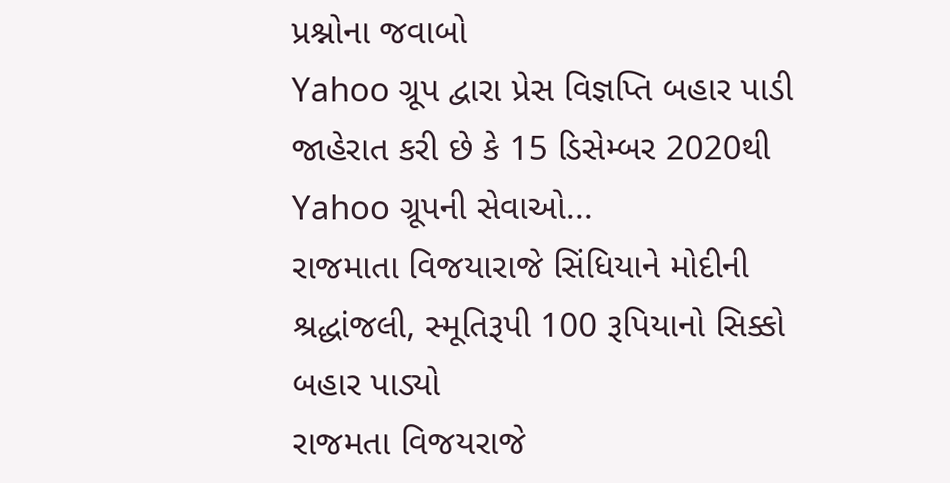પ્રશ્નોના જવાબો
Yahoo ગ્રૂપ દ્વારા પ્રેસ વિજ્ઞપ્તિ બહાર પાડી જાહેરાત કરી છે કે 15 ડિસેમ્બર 2020થી Yahoo ગ્રૂપની સેવાઓ...
રાજમાતા વિજયારાજે સિંધિયાને મોદીની શ્રદ્ધાંજલી, સ્મૂતિરૂપી 100 રૂપિયાનો સિક્કો બહાર પાડ્યો
રાજમતા વિજયરાજે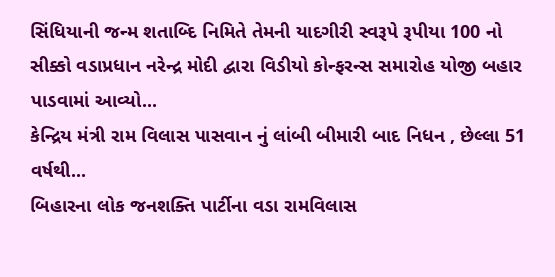સિંધિયાની જન્મ શતાબ્દિ નિમિતે તેમની યાદગીરી સ્વરૂપે રૂપીયા 100 નો સીક્કો વડાપ્રધાન નરેન્દ્ર મોદી દ્વારા વિડીયો કોન્ફરન્સ સમારોહ યોજી બહાર પાડવામાં આવ્યો...
કેન્દ્રિય મંત્રી રામ વિલાસ પાસવાન નું લાંબી બીમારી બાદ નિધન , છેલ્લા 51 વર્ષથી...
બિહારના લોક જનશક્તિ પાર્ટીના વડા રામવિલાસ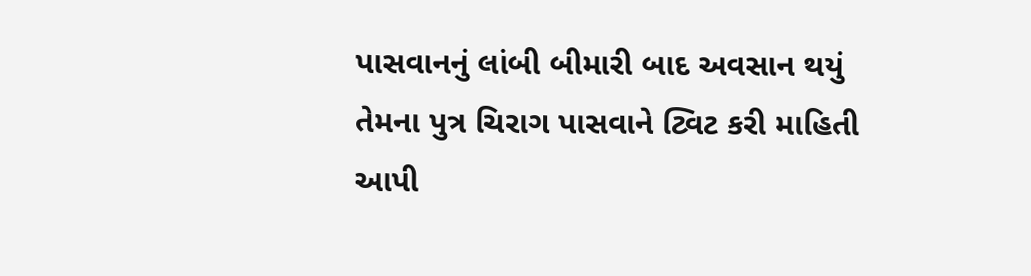પાસવાનનું લાંબી બીમારી બાદ અવસાન થયું તેમના પુત્ર ચિરાગ પાસવાને ટ્વિટ કરી માહિતી આપી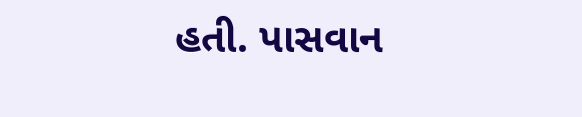હતી. પાસવાન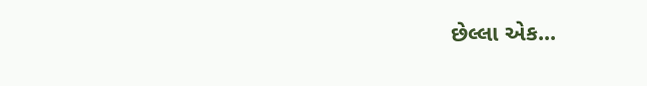છેલ્લા એક...